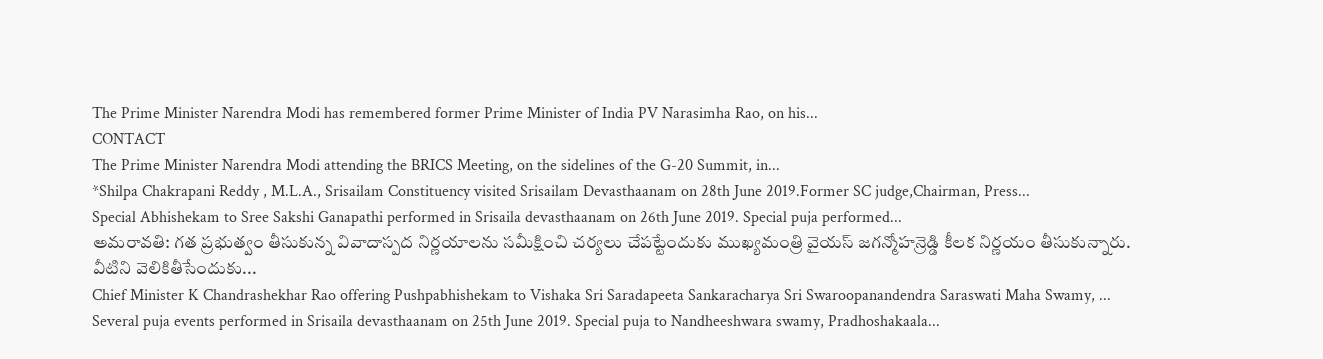The Prime Minister Narendra Modi has remembered former Prime Minister of India PV Narasimha Rao, on his...
CONTACT
The Prime Minister Narendra Modi attending the BRICS Meeting, on the sidelines of the G-20 Summit, in...
*Shilpa Chakrapani Reddy , M.L.A., Srisailam Constituency visited Srisailam Devasthaanam on 28th June 2019.Former SC judge,Chairman, Press...
Special Abhishekam to Sree Sakshi Ganapathi performed in Srisaila devasthaanam on 26th June 2019. Special puja performed...
అమరావతి: గత ప్రభుత్వం తీసుకున్న వివాదాస్పద నిర్ణయాలను సమీక్షించి చర్యలు చేపట్టేందుకు ముఖ్యమంత్రి వైయస్ జగన్మోహన్రెడ్డి కీలక నిర్ణయం తీసుకున్నారు. వీటిని వెలికితీసేందుకు...
Chief Minister K Chandrashekhar Rao offering Pushpabhishekam to Vishaka Sri Saradapeeta Sankaracharya Sri Swaroopanandendra Saraswati Maha Swamy, ...
Several puja events performed in Srisaila devasthaanam on 25th June 2019. Special puja to Nandheeshwara swamy, Pradhoshakaala...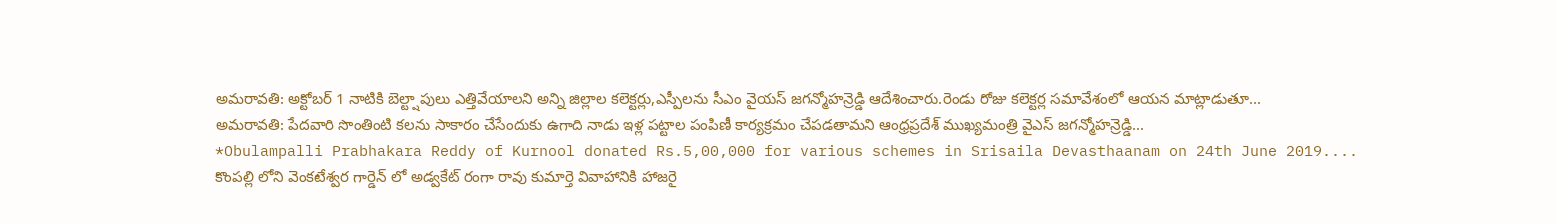అమరావతి: అక్టోబర్ 1 నాటికి బెల్ట్షాపులు ఎత్తివేయాలని అన్ని జిల్లాల కలెక్టర్లు,ఎస్పీలను సీఎం వైయస్ జగన్మోహన్రెడ్డి ఆదేశించారు.రెండు రోజు కలెక్టర్ల సమావేశంలో ఆయన మాట్లాడుతూ...
అమరావతి: పేదవారి సొంతింటి కలను సాకారం చేసేందుకు ఉగాది నాడు ఇళ్ల పట్టాల పంపిణీ కార్యక్రమం చేపడతామని ఆంధ్రప్రదేశ్ ముఖ్యమంత్రి వైఎస్ జగన్మోహన్రెడ్డి...
*Obulampalli Prabhakara Reddy of Kurnool donated Rs.5,00,000 for various schemes in Srisaila Devasthaanam on 24th June 2019....
కొంపల్లి లోని వెంకటేశ్వర గార్డెన్ లో అడ్వకేట్ రంగా రావు కుమార్తె వివాహానికి హాజరై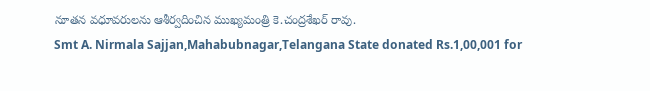నూతన వధూవరులను ఆశీర్వదించిన ముఖ్యమంత్రి కె.చంద్రశేఖర్ రావు.
Smt A. Nirmala Sajjan,Mahabubnagar,Telangana State donated Rs.1,00,001 for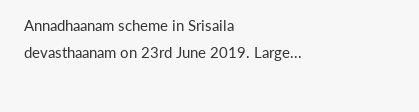Annadhaanam scheme in Srisaila devasthaanam on 23rd June 2019. Large...